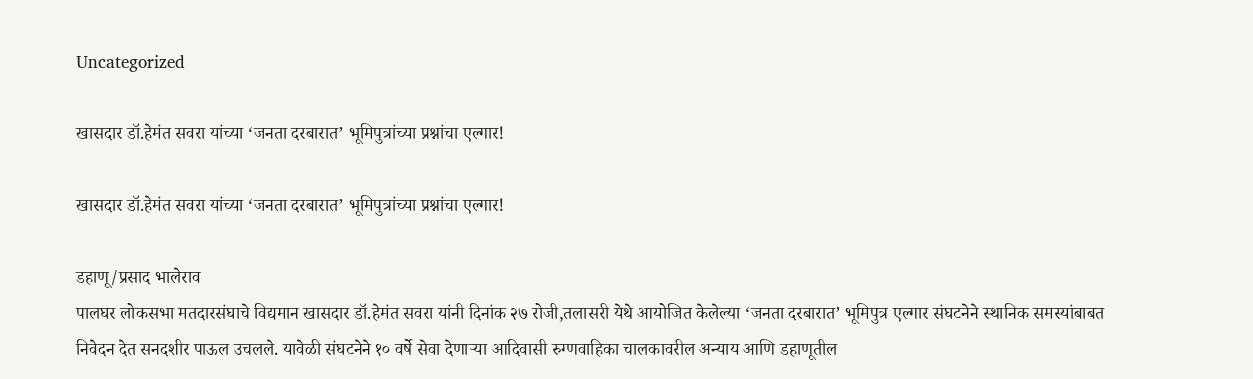Uncategorized

खासदार डॉ.हेमंत सवरा यांच्या ‘जनता दरबारात’ भूमिपुत्रांच्या प्रश्नांचा एल्गार!

खासदार डॉ.हेमंत सवरा यांच्या ‘जनता दरबारात’ भूमिपुत्रांच्या प्रश्नांचा एल्गार!

डहाणू/प्रसाद भालेराव
पालघर लोकसभा मतदारसंघाचे विद्यमान खासदार डॉ.हेमंत सवरा यांनी दिनांक २७ रोजी,तलासरी येथे आयोजित केलेल्या ‘जनता दरबारात’ भूमिपुत्र एल्गार संघटनेने स्थानिक समस्यांबाबत निवेदन देत सनदशीर पाऊल उचलले. यावेळी संघटनेने १० वर्षे सेवा देणाऱ्या आदिवासी रुग्णवाहिका चालकावरील अन्याय आणि डहाणूतील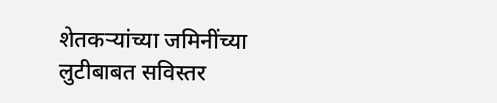शेतकऱ्यांच्या जमिनींच्या लुटीबाबत सविस्तर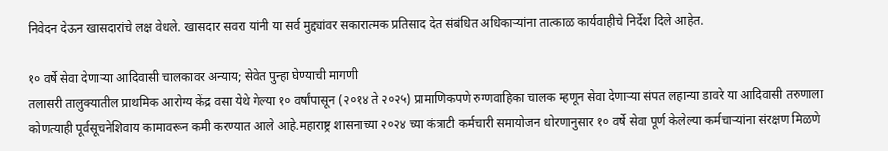निवेदन देऊन खासदारांचे लक्ष वेधले. खासदार सवरा यांनी या सर्व मुद्द्यांवर सकारात्मक प्रतिसाद देत संबंधित अधिकाऱ्यांना तात्काळ कार्यवाहीचे निर्देश दिले आहेत.

१० वर्षे सेवा देणाऱ्या आदिवासी चालकावर अन्याय; सेवेत पुन्हा घेण्याची मागणी
तलासरी तालुक्यातील प्राथमिक आरोग्य केंद्र वसा येथे गेल्या १० वर्षांपासून (२०१४ ते २०२५) प्रामाणिकपणे रुग्णवाहिका चालक म्हणून सेवा देणाऱ्या संपत लहान्या डावरे या आदिवासी तरुणाला कोणत्याही पूर्वसूचनेशिवाय कामावरून कमी करण्यात आले आहे.महाराष्ट्र शासनाच्या २०२४ च्या कंत्राटी कर्मचारी समायोजन धोरणानुसार १० वर्षे सेवा पूर्ण केलेल्या कर्मचाऱ्यांना संरक्षण मिळणे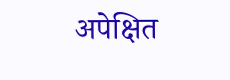अपेक्षित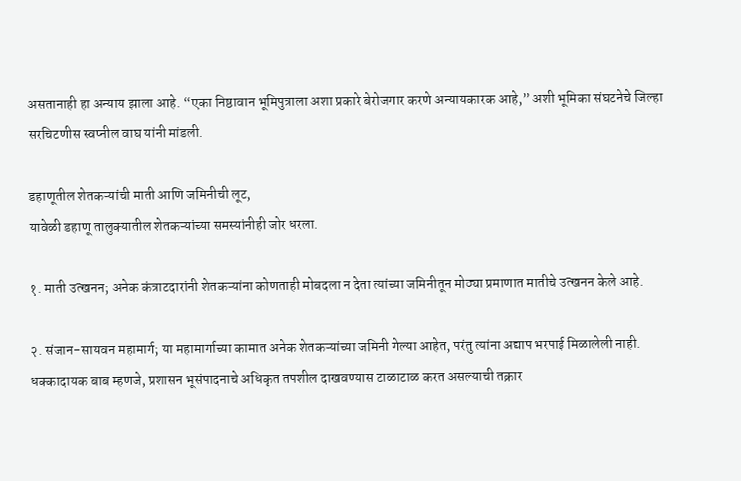असतानाही हा अन्याय झाला आहे. “एका निष्ठावान भूमिपुत्राला अशा प्रकारे बेरोजगार करणे अन्यायकारक आहे,” अशी भूमिका संघटनेचे जिल्हा सरचिटणीस स्वप्नील वाघ यांनी मांडली.

डहाणूतील शेतकऱ्यांची माती आणि जमिनीची लूट,
यावेळी डहाणू तालुक्यातील शेतकऱ्यांच्या समस्यांनीही जोर धरला.

१. माती उत्खनन; अनेक कंत्राटदारांनी शेतकऱ्यांना कोणताही मोबदला न देता त्यांच्या जमिनीतून मोठ्या प्रमाणात मातीचे उत्खनन केले आहे.

२. संजान-सायवन महामार्ग; या महामार्गाच्या कामात अनेक शेतकऱ्यांच्या जमिनी गेल्या आहेत, परंतु त्यांना अद्याप भरपाई मिळालेली नाही. धक्कादायक बाब म्हणजे, प्रशासन भूसंपादनाचे अधिकृत तपशील दाखवण्यास टाळाटाळ करत असल्याची तक्रार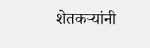शेतकऱ्यांनी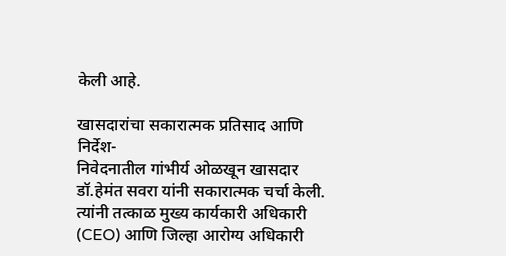केली आहे.

खासदारांचा सकारात्मक प्रतिसाद आणि निर्देश-
निवेदनातील गांभीर्य ओळखून खासदार डॉ.हेमंत सवरा यांनी सकारात्मक चर्चा केली. त्यांनी तत्काळ मुख्य कार्यकारी अधिकारी (CEO) आणि जिल्हा आरोग्य अधिकारी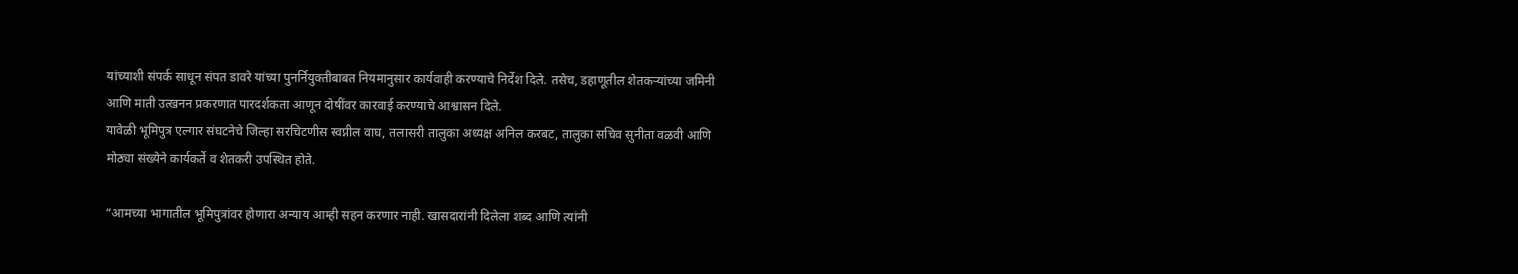यांच्याशी संपर्क साधून संपत डावरे यांच्या पुनर्नियुक्तीबाबत नियमानुसार कार्यवाही करण्याचे निर्देश दिले. तसेच, डहाणूतील शेतकऱ्यांच्या जमिनी आणि माती उत्खनन प्रकरणात पारदर्शकता आणून दोषींवर कारवाई करण्याचे आश्वासन दिले.
यावेळी भूमिपुत्र एल्गार संघटनेचे जिल्हा सरचिटणीस स्वप्नील वाघ, तलासरी तालुका अध्यक्ष अनिल करबट, तालुका सचिव सुनीता वळवी आणि मोठ्या संख्येने कार्यकर्ते व शेतकरी उपस्थित होते.

“आमच्या भागातील भूमिपुत्रांवर होणारा अन्याय आम्ही सहन करणार नाही. खासदारांनी दिलेला शब्द आणि त्यांनी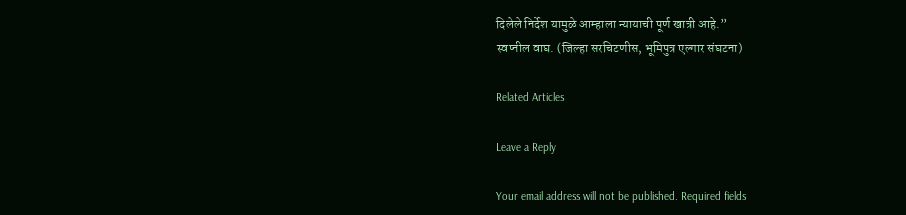दिलेले निर्देश यामुळे आम्हाला न्यायाची पूर्ण खात्री आहे.”
स्वप्नील वाघ. (जिल्हा सरचिटणीस, भूमिपुत्र एल्गार संघटना)

Related Articles

Leave a Reply

Your email address will not be published. Required fields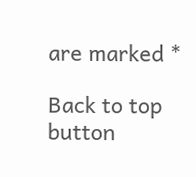are marked *

Back to top button